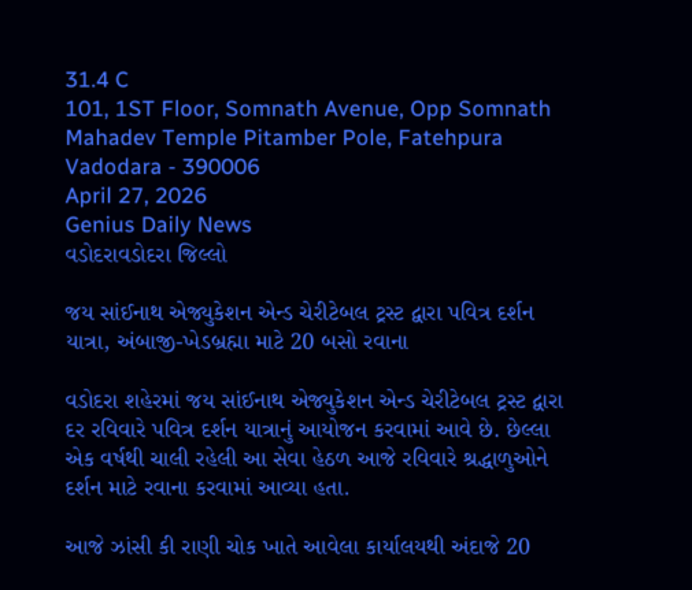31.4 C
101, 1ST Floor, Somnath Avenue, Opp Somnath Mahadev Temple Pitamber Pole, Fatehpura Vadodara - 390006
April 27, 2026
Genius Daily News
વડોદરાવડોદરા જિલ્લો

જય સાંઈનાથ એજ્યુકેશન એન્ડ ચેરીટેબલ ટ્રસ્ટ દ્વારા પવિત્ર દર્શન યાત્રા, અંબાજી-ખેડબ્રહ્મા માટે 20 બસો રવાના

વડોદરા શહેરમાં જય સાંઈનાથ એજ્યુકેશન એન્ડ ચેરીટેબલ ટ્રસ્ટ દ્વારા દર રવિવારે પવિત્ર દર્શન યાત્રાનું આયોજન કરવામાં આવે છે. છેલ્લા એક વર્ષથી ચાલી રહેલી આ સેવા હેઠળ આજે રવિવારે શ્રદ્ધાળુઓને દર્શન માટે રવાના કરવામાં આવ્યા હતા.

આજે ઝાંસી કી રાણી ચોક ખાતે આવેલા કાર્યાલયથી અંદાજે 20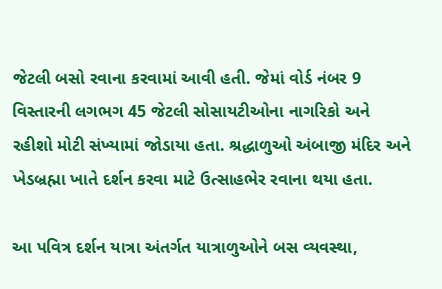જેટલી બસો રવાના કરવામાં આવી હતી. જેમાં વોર્ડ નંબર 9 વિસ્તારની લગભગ 45 જેટલી સોસાયટીઓના નાગરિકો અને રહીશો મોટી સંખ્યામાં જોડાયા હતા. શ્રદ્ધાળુઓ અંબાજી મંદિર અને ખેડબ્રહ્મા ખાતે દર્શન કરવા માટે ઉત્સાહભેર રવાના થયા હતા.

આ પવિત્ર દર્શન યાત્રા અંતર્ગત યાત્રાળુઓને બસ વ્યવસ્થા,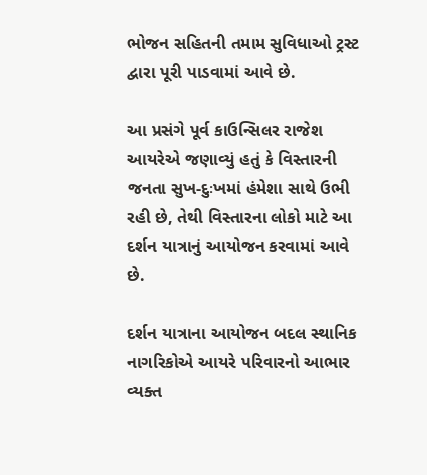ભોજન સહિતની તમામ સુવિધાઓ ટ્રસ્ટ દ્વારા પૂરી પાડવામાં આવે છે.

આ પ્રસંગે પૂર્વ કાઉન્સિલર રાજેશ આયરેએ જણાવ્યું હતું કે વિસ્તારની જનતા સુખ-દુઃખમાં હંમેશા સાથે ઉભી રહી છે, તેથી વિસ્તારના લોકો માટે આ દર્શન યાત્રાનું આયોજન કરવામાં આવે છે.

દર્શન યાત્રાના આયોજન બદલ સ્થાનિક નાગરિકોએ આયરે પરિવારનો આભાર વ્યક્ત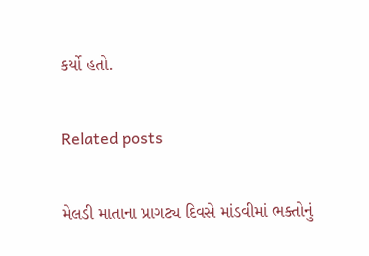કર્યો હતો.

Related posts

મેલડી માતાના પ્રાગટ્ય દિવસે માંડવીમાં ભક્તોનું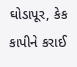ઘોડાપૂર, કેક કાપીને કરાઈ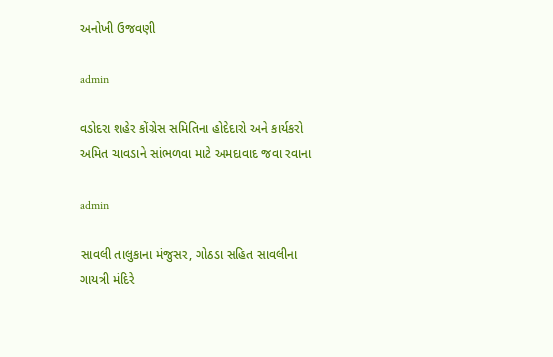અનોખી ઉજવણી

admin

વડોદરા શહેર કોંગ્રેસ સમિતિના હોદેદારો અને કાર્યકરો અમિત ચાવડાને સાંભળવા માટે અમદાવાદ જવા રવાના

admin

સાવલી તાલુકાના મંજુસર, ગોઠડા સહિત સાવલીના ગાયત્રી મંદિરે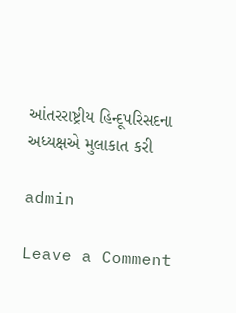આંતરરાષ્ટ્રીય હિન્દૂપરિસદના અધ્યક્ષએ મુલાકાત કરી

admin

Leave a Comment